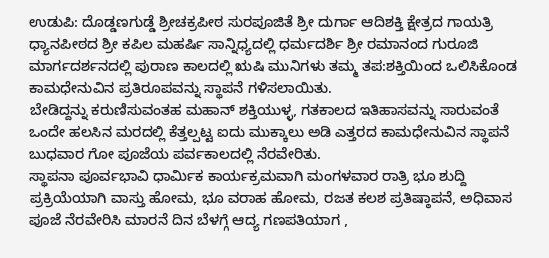ಉಡುಪಿ: ದೊಡ್ಡಣಗುಡ್ಡೆ ಶ್ರೀಚಕ್ರಪೀಠ ಸುರಪೂಜಿತೆ ಶ್ರೀ ದುರ್ಗಾ ಆದಿಶಕ್ತಿ ಕ್ಷೇತ್ರದ ಗಾಯತ್ರಿ ಧ್ಯಾನಪೀಠದ ಶ್ರೀ ಕಪಿಲ ಮಹರ್ಷಿ ಸಾನ್ನಿಧ್ಯದಲ್ಲಿ ಧರ್ಮದರ್ಶಿ ಶ್ರೀ ರಮಾನಂದ ಗುರೂಜಿ ಮಾರ್ಗದರ್ಶನದಲ್ಲಿ ಪುರಾಣ ಕಾಲದಲ್ಲಿ ಋಷಿ ಮುನಿಗಳು ತಮ್ಮ ತಪ:ಶಕ್ತಿಯಿಂದ ಒಲಿಸಿಕೊಂಡ ಕಾಮಧೇನುವಿನ ಪ್ರತಿರೂಪವನ್ನು ಸ್ಥಾಪನೆ ಗಳಿಸಲಾಯಿತು.
ಬೇಡಿದ್ದನ್ನು ಕರುಣಿಸುವಂತಹ ಮಹಾನ್ ಶಕ್ತಿಯುಳ್ಳ, ಗತಕಾಲದ ಇತಿಹಾಸವನ್ನು ಸಾರುವಂತೆ ಒಂದೇ ಹಲಸಿನ ಮರದಲ್ಲಿ ಕೆತ್ತಲ್ಪಟ್ಟ ಐದು ಮುಕ್ಕಾಲು ಅಡಿ ಎತ್ತರದ ಕಾಮಧೇನುವಿನ ಸ್ಥಾಪನೆ ಬುಧವಾರ ಗೋ ಪೂಜೆಯ ಪರ್ವಕಾಲದಲ್ಲಿ ನೆರವೇರಿತು.
ಸ್ಥಾಪನಾ ಪೂರ್ವಭಾವಿ ಧಾರ್ಮಿಕ ಕಾರ್ಯಕ್ರಮವಾಗಿ ಮಂಗಳವಾರ ರಾತ್ರಿ ಭೂ ಶುದ್ದಿ ಪ್ರಕ್ರಿಯೆಯಾಗಿ ವಾಸ್ತು ಹೋಮ, ಭೂ ವರಾಹ ಹೋಮ, ರಜತ ಕಲಶ ಪ್ರತಿಷ್ಠಾಪನೆ, ಅಧಿವಾಸ ಪೂಜೆ ನೆರವೇರಿಸಿ ಮಾರನೆ ದಿನ ಬೆಳಗ್ಗೆ ಆದ್ಯ ಗಣಪತಿಯಾಗ ,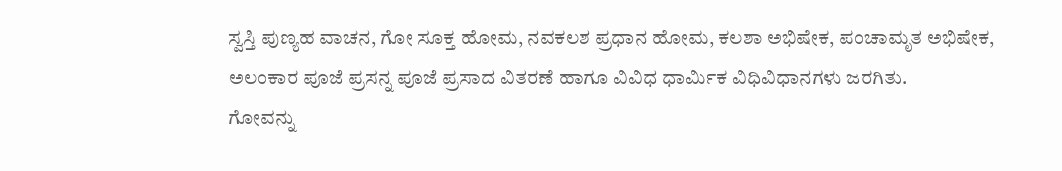ಸ್ವಸ್ತಿ ಪುಣ್ಯಹ ವಾಚನ, ಗೋ ಸೂಕ್ತ ಹೋಮ, ನವಕಲಶ ಪ್ರಧಾನ ಹೋಮ, ಕಲಶಾ ಅಭಿಷೇಕ, ಪಂಚಾಮೃತ ಅಭಿಷೇಕ, ಅಲಂಕಾರ ಪೂಜೆ ಪ್ರಸನ್ನ ಪೂಜೆ ಪ್ರಸಾದ ವಿತರಣೆ ಹಾಗೂ ವಿವಿಧ ಧಾರ್ಮಿಕ ವಿಧಿವಿಧಾನಗಳು ಜರಗಿತು.
ಗೋವನ್ನು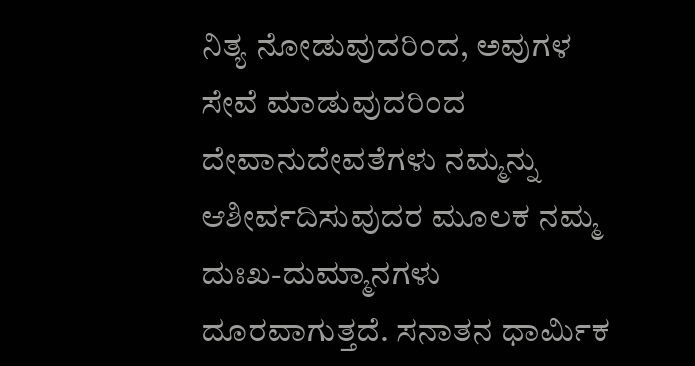ನಿತ್ಯ ನೋಡುವುದರಿಂದ, ಅವುಗಳ ಸೇವೆ ಮಾಡುವುದರಿಂದ ದೇವಾನುದೇವತೆಗಳು ನಮ್ಮನ್ನು ಆಶೀರ್ವದಿಸುವುದರ ಮೂಲಕ ನಮ್ಮ ದುಃಖ-ದುಮ್ಮಾನಗಳು ದೂರವಾಗುತ್ತದೆ. ಸನಾತನ ಧಾರ್ಮಿಕ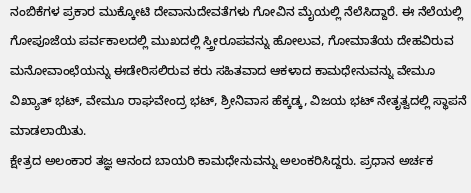ನಂಬಿಕೆಗಳ ಪ್ರಕಾರ ಮುಕ್ಕೋಟಿ ದೇವಾನುದೇವತೆಗಳು ಗೋವಿನ ಮೈಯಲ್ಲಿ ನೆಲೆಸಿದ್ದಾರೆ. ಈ ನೆಲೆಯಲ್ಲಿ ಗೋಪೂಜೆಯ ಪರ್ವಕಾಲದಲ್ಲಿ ಮುಖದಲ್ಲಿ ಸ್ತ್ರೀರೂಪವನ್ನು ಹೋಲುವ, ಗೋಮಾತೆಯ ದೇಹವಿರುವ ಮನೋವಾಂಛೆಯನ್ನು ಈಡೇರಿಸಲಿರುವ ಕರು ಸಹಿತವಾದ ಆಕಳಾದ ಕಾಮಧೇನುವನ್ನು ವೇಮೂ ವಿಖ್ಯಾತ್ ಭಟ್, ವೇಮೂ ರಾಘವೇಂದ್ರ ಭಟ್, ಶ್ರೀನಿವಾಸ ಹೆಕ್ಕಡ್ಕ, ವಿಜಯ ಭಟ್ ನೇತೃತ್ವದಲ್ಲಿ ಸ್ಥಾಪನೆ ಮಾಡಲಾಯಿತು.
ಕ್ಷೇತ್ರದ ಅಲಂಕಾರ ತಜ್ಞ ಆನಂದ ಬಾಯರಿ ಕಾಮಧೇನುವನ್ನು ಅಲಂಕರಿಸಿದ್ದರು. ಪ್ರಧಾನ ಅರ್ಚಕ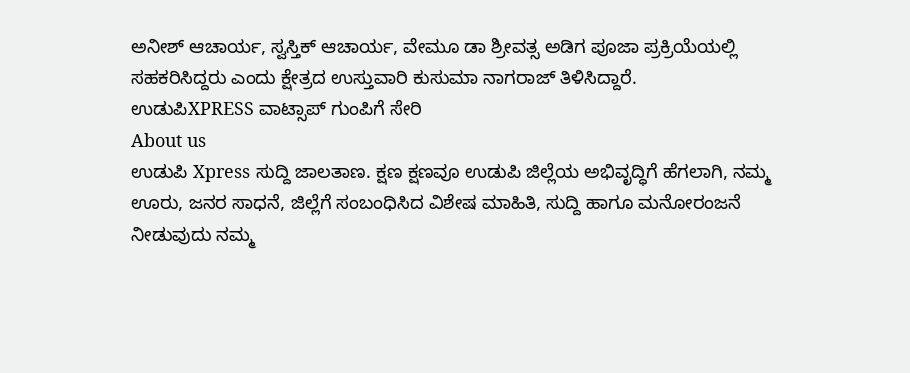ಅನೀಶ್ ಆಚಾರ್ಯ, ಸ್ವಸ್ತಿಕ್ ಆಚಾರ್ಯ, ವೇಮೂ ಡಾ ಶ್ರೀವತ್ಸ ಅಡಿಗ ಪೂಜಾ ಪ್ರಕ್ರಿಯೆಯಲ್ಲಿ ಸಹಕರಿಸಿದ್ದರು ಎಂದು ಕ್ಷೇತ್ರದ ಉಸ್ತುವಾರಿ ಕುಸುಮಾ ನಾಗರಾಜ್ ತಿಳಿಸಿದ್ದಾರೆ.
ಉಡುಪಿXPRESS ವಾಟ್ಸಾಪ್ ಗುಂಪಿಗೆ ಸೇರಿ
About us
ಉಡುಪಿ Xpress ಸುದ್ದಿ ಜಾಲತಾಣ. ಕ್ಷಣ ಕ್ಷಣವೂ ಉಡುಪಿ ಜಿಲ್ಲೆಯ ಅಭಿವೃದ್ಧಿಗೆ ಹೆಗಲಾಗಿ, ನಮ್ಮ ಊರು, ಜನರ ಸಾಧನೆ, ಜಿಲ್ಲೆಗೆ ಸಂಬಂಧಿಸಿದ ವಿಶೇಷ ಮಾಹಿತಿ, ಸುದ್ದಿ ಹಾಗೂ ಮನೋರಂಜನೆ ನೀಡುವುದು ನಮ್ಮ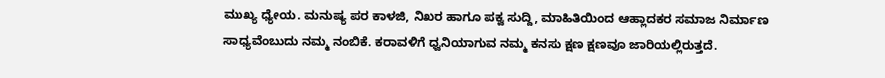ಮುಖ್ಯ ಧ್ಯೇಯ. ಮನುಷ್ಯ ಪರ ಕಾಳಜಿ, ನಿಖರ ಹಾಗೂ ಪಕ್ವ ಸುದ್ದಿ, ಮಾಹಿತಿಯಿಂದ ಆಹ್ಲಾದಕರ ಸಮಾಜ ನಿರ್ಮಾಣ ಸಾಧ್ಯವೆಂಬುದು ನಮ್ಮ ನಂಬಿಕೆ. ಕರಾವಳಿಗೆ ಧ್ವನಿಯಾಗುವ ನಮ್ಮ ಕನಸು ಕ್ಷಣ ಕ್ಷಣವೂ ಜಾರಿಯಲ್ಲಿರುತ್ತದೆ.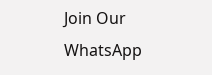Join Our WhatsApp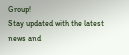Group!
Stay updated with the latest news and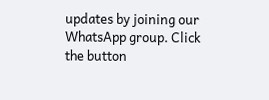updates by joining our WhatsApp group. Click the button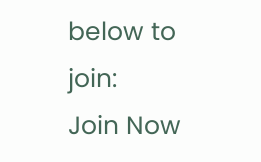below to join:
Join Now